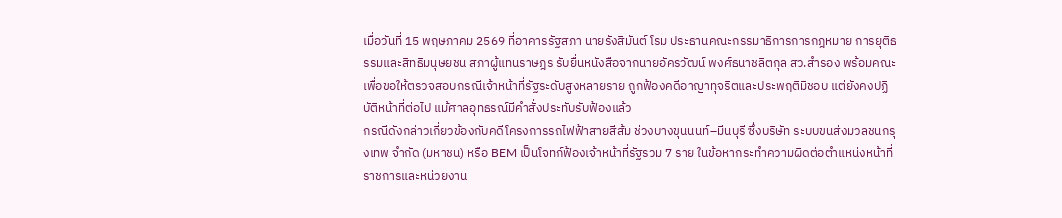เมื่อวันที่ 15 พฤษภาคม 2569 ที่อาคารรัฐสภา นายรังสิมันต์ โรม ประธานคณะกรรมาธิการการกฎหมาย การยุติธรรมและสิทธิมนุษยชน สภาผู้แทนราษฎร รับยื่นหนังสือจากนายอัครวัฒน์ พงศ์ธนาชลิตกุล สว.สำรอง พร้อมคณะ เพื่อขอให้ตรวจสอบกรณีเจ้าหน้าที่รัฐระดับสูงหลายราย ถูกฟ้องคดีอาญาทุจริตและประพฤติมิชอบ แต่ยังคงปฏิบัติหน้าที่ต่อไป แม้ศาลอุทธรณ์มีคำสั่งประทับรับฟ้องแล้ว
กรณีดังกล่าวเกี่ยวข้องกับคดีโครงการรถไฟฟ้าสายสีส้ม ช่วงบางขุนนนท์–มีนบุรี ซึ่งบริษัท ระบบขนส่งมวลชนกรุงเทพ จำกัด (มหาชน) หรือ BEM เป็นโจทก์ฟ้องเจ้าหน้าที่รัฐรวม 7 ราย ในข้อหากระทำความผิดต่อตำแหน่งหน้าที่ราชการและหน่วยงาน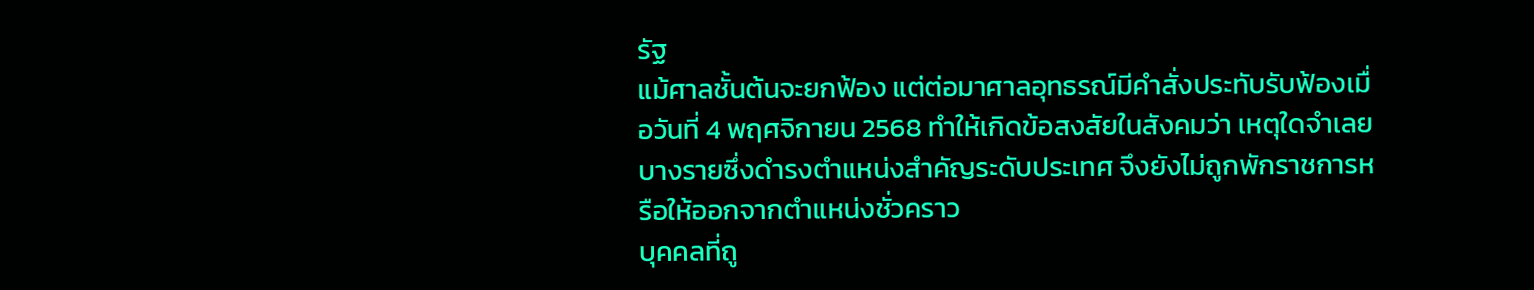รัฐ
แม้ศาลชั้นต้นจะยกฟ้อง แต่ต่อมาศาลอุทธรณ์มีคำสั่งประทับรับฟ้องเมื่อวันที่ 4 พฤศจิกายน 2568 ทำให้เกิดข้อสงสัยในสังคมว่า เหตุใดจำเลยบางรายซึ่งดำรงตำแหน่งสำคัญระดับประเทศ จึงยังไม่ถูกพักราชการหรือให้ออกจากตำแหน่งชั่วคราว
บุคคลที่ถู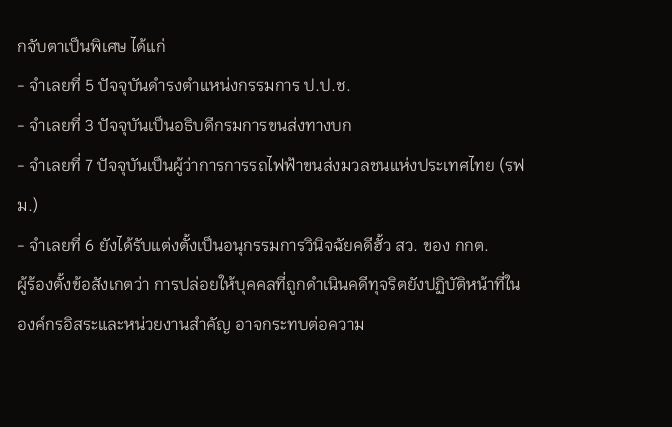กจับตาเป็นพิเศษ ได้แก่
- จำเลยที่ 5 ปัจจุบันดำรงตำแหน่งกรรมการ ป.ป.ช.
- จำเลยที่ 3 ปัจจุบันเป็นอธิบดีกรมการขนส่งทางบก
- จำเลยที่ 7 ปัจจุบันเป็นผู้ว่าการการรถไฟฟ้าขนส่งมวลชนแห่งประเทศไทย (รฟม.)
- จำเลยที่ 6 ยังได้รับแต่งตั้งเป็นอนุกรรมการวินิจฉัยคดีฮั้ว สว. ของ กกต.
ผู้ร้องตั้งข้อสังเกตว่า การปล่อยให้บุคคลที่ถูกดำเนินคดีทุจริตยังปฏิบัติหน้าที่ในองค์กรอิสระและหน่วยงานสำคัญ อาจกระทบต่อความ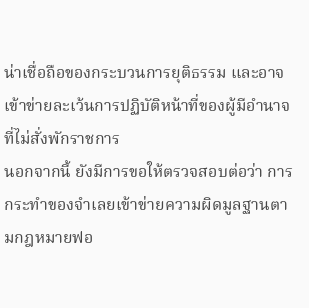น่าเชื่อถือของกระบวนการยุติธรรม และอาจเข้าข่ายละเว้นการปฏิบัติหน้าที่ของผู้มีอำนาจที่ไม่สั่งพักราชการ
นอกจากนี้ ยังมีการขอให้ตรวจสอบต่อว่า การกระทำของจำเลยเข้าข่ายความผิดมูลฐานตามกฎหมายฟอ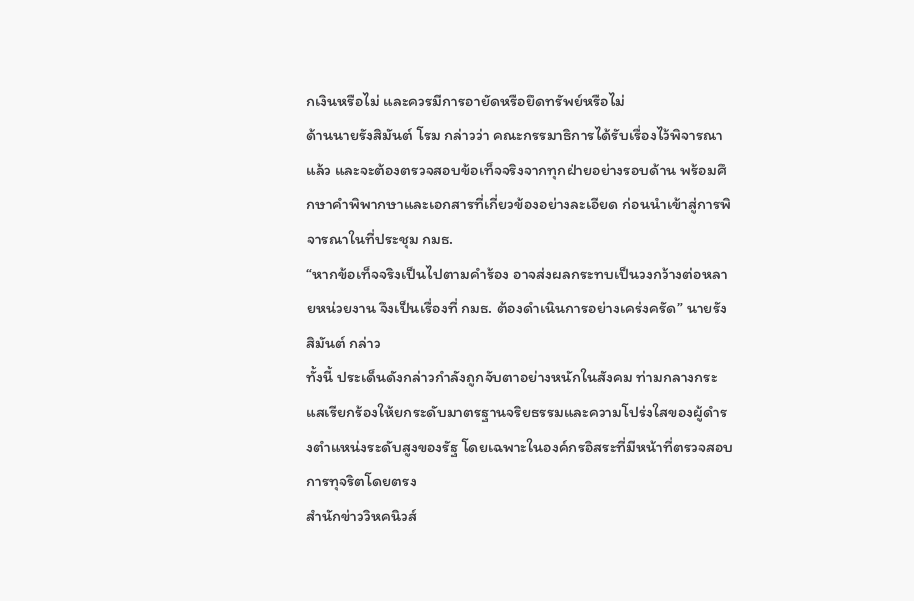กเงินหรือไม่ และควรมีการอายัดหรือยึดทรัพย์หรือไม่
ด้านนายรังสิมันต์ โรม กล่าวว่า คณะกรรมาธิการได้รับเรื่องไว้พิจารณาแล้ว และจะต้องตรวจสอบข้อเท็จจริงจากทุกฝ่ายอย่างรอบด้าน พร้อมศึกษาคำพิพากษาและเอกสารที่เกี่ยวข้องอย่างละเอียด ก่อนนำเข้าสู่การพิจารณาในที่ประชุม กมธ.
“หากข้อเท็จจริงเป็นไปตามคำร้อง อาจส่งผลกระทบเป็นวงกว้างต่อหลายหน่วยงาน จึงเป็นเรื่องที่ กมธ. ต้องดำเนินการอย่างเคร่งครัด” นายรังสิมันต์ กล่าว
ทั้งนี้ ประเด็นดังกล่าวกำลังถูกจับตาอย่างหนักในสังคม ท่ามกลางกระแสเรียกร้องให้ยกระดับมาตรฐานจริยธรรมและความโปร่งใสของผู้ดำรงตำแหน่งระดับสูงของรัฐ โดยเฉพาะในองค์กรอิสระที่มีหน้าที่ตรวจสอบการทุจริตโดยตรง
สำนักข่าววิหคนิวส์